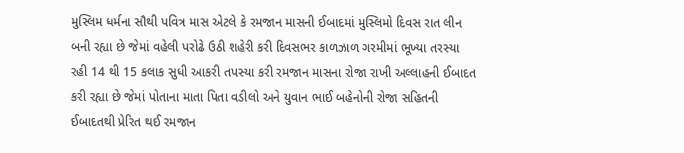મુસ્લિમ ધર્મના સૌથી પવિત્ર માસ એટલે કે રમજાન માસની ઈબાદમાં મુસ્લિમો દિવસ રાત લીન બની રહ્યા છે જેમાં વહેલી પરોઢે ઉઠી શહેરી કરી દિવસભર કાળઝાળ ગરમીમાં ભૂખ્યા તરસ્યા રહી 14 થી 15 કલાક સુધી આકરી તપસ્યા કરી રમજાન માસના રોજા રાખી અલ્લાહની ઈબાદત કરી રહ્યા છે જેમાં પોતાના માતા પિતા વડીલો અને યુવાન ભાઈ બહેનોની રોજા સહિતની ઈબાદતથી પ્રેરિત થઈ રમજાન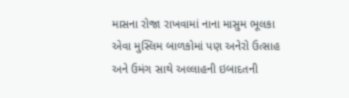માસના રોજા રાખવામાં નાના માસુમ ભૂલકા એવા મુસ્લિમ બાળકોમાં પણ અનેરો ઉત્સાહ અને ઉમંગ સાથે અલ્લાહની ઇબાદતની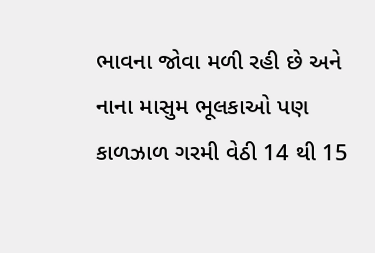ભાવના જોવા મળી રહી છે અને નાના માસુમ ભૂલકાઓ પણ કાળઝાળ ગરમી વેઠી 14 થી 15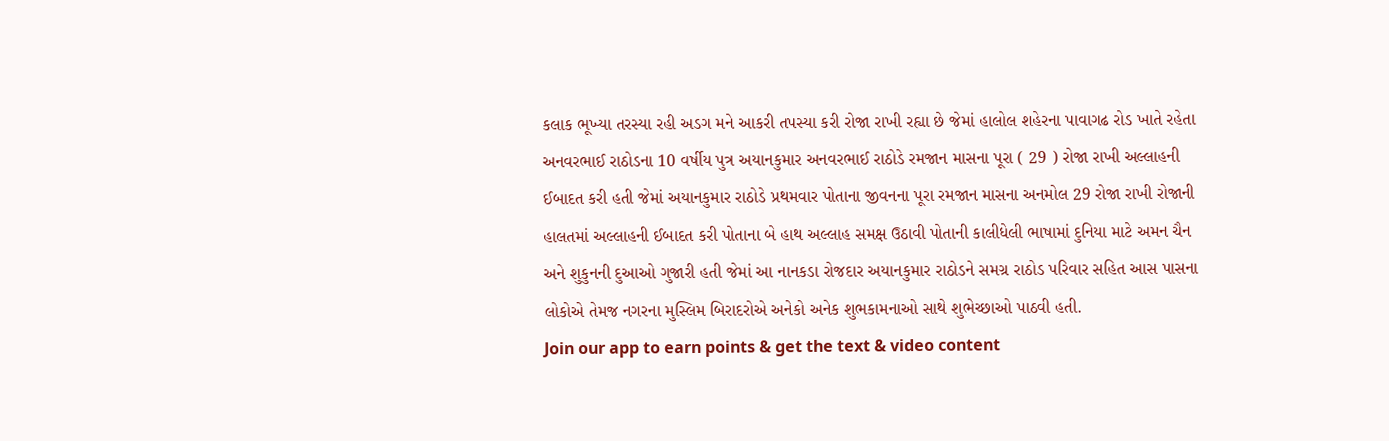કલાક ભૂખ્યા તરસ્યા રહી અડગ મને આકરી તપસ્યા કરી રોજા રાખી રહ્યા છે જેમાં હાલોલ શહેરના પાવાગઢ રોડ ખાતે રહેતા અનવરભાઈ રાઠોડના 10 વર્ષીય પુત્ર અયાનકુમાર અનવરભાઈ રાઠોડે રમજાન માસના પૂરા ( 29 ) રોજા રાખી અલ્લાહની ઈબાદત કરી હતી જેમાં અયાનકુમાર રાઠોડે પ્રથમવાર પોતાના જીવનના પૂરા રમજાન માસના અનમોલ 29 રોજા રાખી રોજાની હાલતમાં અલ્લાહની ઈબાદત કરી પોતાના બે હાથ અલ્લાહ સમક્ષ ઉઠાવી પોતાની કાલીધેલી ભાષામાં દુનિયા માટે અમન ચૈન અને શુકુનની દુઆઓ ગુજારી હતી જેમાં આ નાનકડા રોજદાર અયાનકુમાર રાઠોડને સમગ્ર રાઠોડ પરિવાર સહિત આસ પાસના લોકોએ તેમજ નગરના મુસ્લિમ બિરાદરોએ અનેકો અનેક શુભકામનાઓ સાથે શુભેચ્છાઓ પાઠવી હતી.
Join our app to earn points & get the text & video content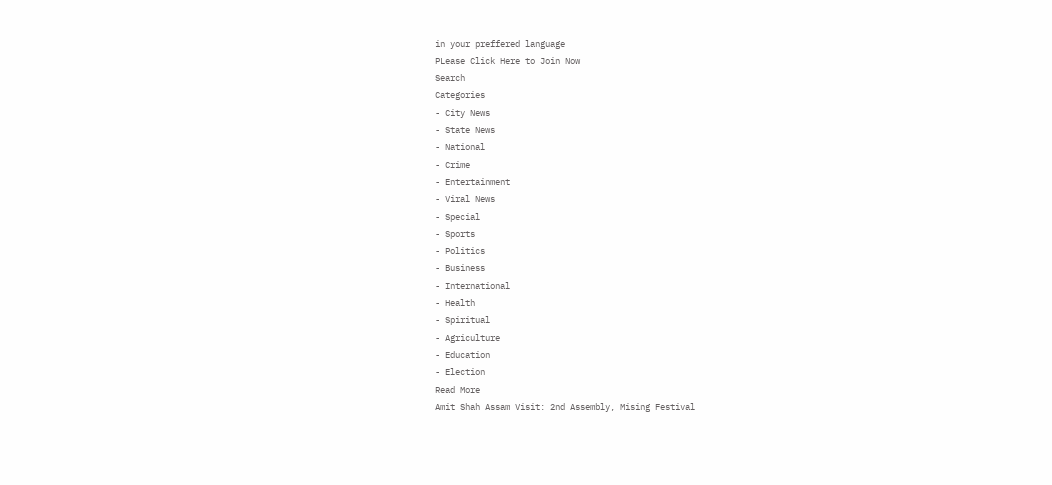in your preffered language
PLease Click Here to Join Now
Search
Categories
- City News
- State News
- National
- Crime
- Entertainment
- Viral News
- Special
- Sports
- Politics
- Business
- International
- Health
- Spiritual
- Agriculture
- Education
- Election
Read More
Amit Shah Assam Visit: 2nd Assembly, Mising Festival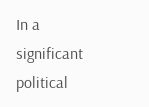In a significant political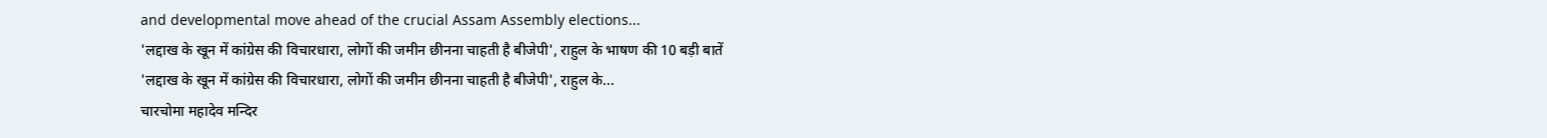and developmental move ahead of the crucial Assam Assembly elections...
'लद्दाख के खून में कांग्रेस की विचारधारा, लोगों की जमीन छीनना चाहती है बीजेपी', राहुल के भाषण की 10 बड़ी बातें
'लद्दाख के खून में कांग्रेस की विचारधारा, लोगों की जमीन छीनना चाहती है बीजेपी', राहुल के...
चारचोमा महादेव मन्दिर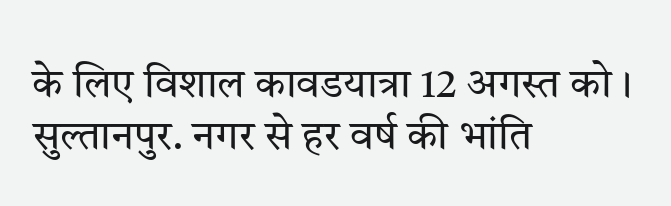के लिए विशाल कावडयात्रा 12 अगस्त को ।
सुल्तानपुर. नगर से हर वर्ष की भांति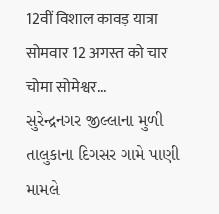12वीं विशाल कावड़ यात्रा सोमवार 12 अगस्त को चार चोमा सोमेश्वर...
સુરેન્દ્રનગર જીલ્લાના મુળી તાલુકાના દિગસર ગામે પાણી મામલે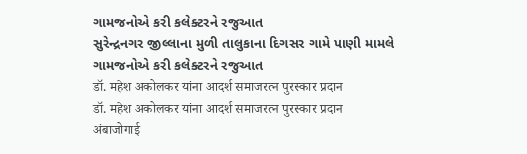ગામજનોએ કરી કલેક્ટરને રજુઆત
સુરેન્દ્રનગર જીલ્લાના મુળી તાલુકાના દિગસર ગામે પાણી મામલે ગામજનોએ કરી કલેક્ટરને રજુઆત
डॉ. महेश अकोलकर यांना आदर्श समाजरत्न पुरस्कार प्रदान
डॉ. महेश अकोलकर यांना आदर्श समाजरत्न पुरस्कार प्रदान
अंबाजोगाई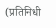(प्रतिनिधी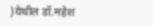)येथील डॉ.महेश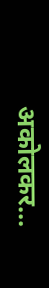अकोलकर...